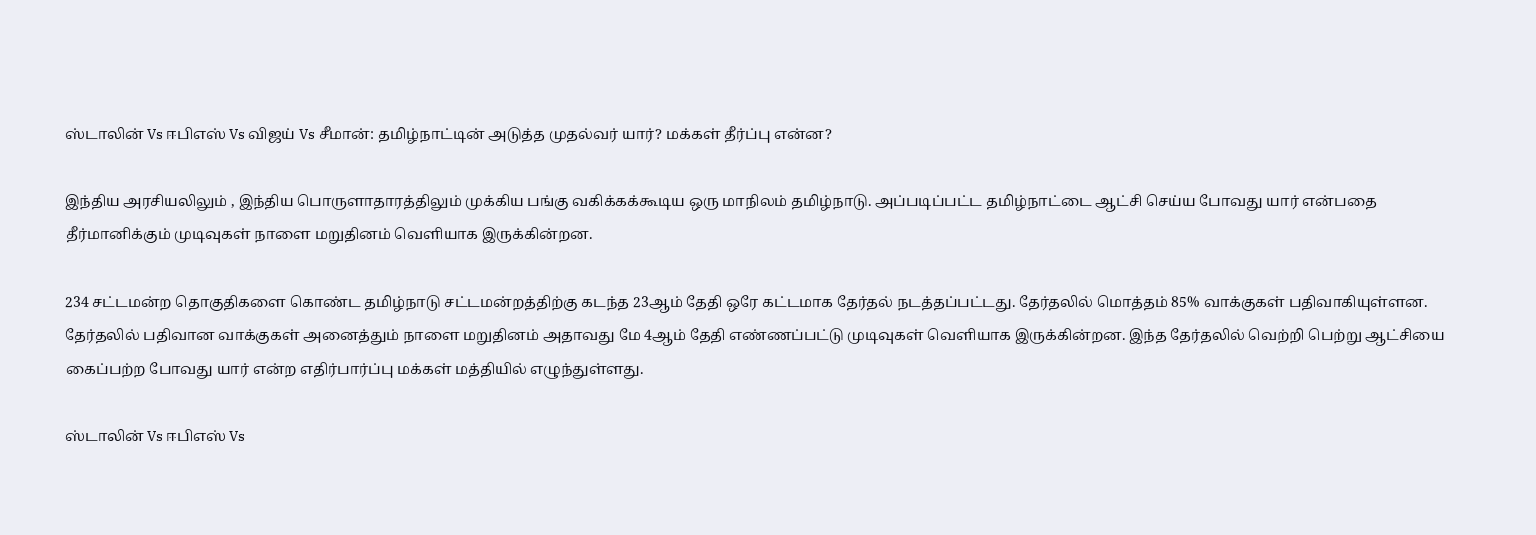ஸ்டாலின் Vs ஈபிஎஸ் Vs விஜய் Vs சீமான்: தமிழ்நாட்டின் அடுத்த முதல்வர் யார்? மக்கள் தீர்ப்பு என்ன?

இந்திய அரசியலிலும் , இந்திய பொருளாதாரத்திலும் முக்கிய பங்கு வகிக்கக்கூடிய ஒரு மாநிலம் தமிழ்நாடு. அப்படிப்பட்ட தமிழ்நாட்டை ஆட்சி செய்ய போவது யார் என்பதை தீர்மானிக்கும் முடிவுகள் நாளை மறுதினம் வெளியாக இருக்கின்றன.

234 சட்டமன்ற தொகுதிகளை கொண்ட தமிழ்நாடு சட்டமன்றத்திற்கு கடந்த 23ஆம் தேதி ஒரே கட்டமாக தேர்தல் நடத்தப்பட்டது. தேர்தலில் மொத்தம் 85% வாக்குகள் பதிவாகியுள்ளன. தேர்தலில் பதிவான வாக்குகள் அனைத்தும் நாளை மறுதினம் அதாவது மே 4ஆம் தேதி எண்ணப்பட்டு முடிவுகள் வெளியாக இருக்கின்றன. இந்த தேர்தலில் வெற்றி பெற்று ஆட்சியை கைப்பற்ற போவது யார் என்ற எதிர்பார்ப்பு மக்கள் மத்தியில் எழுந்துள்ளது.

ஸ்டாலின் Vs ஈபிஎஸ் Vs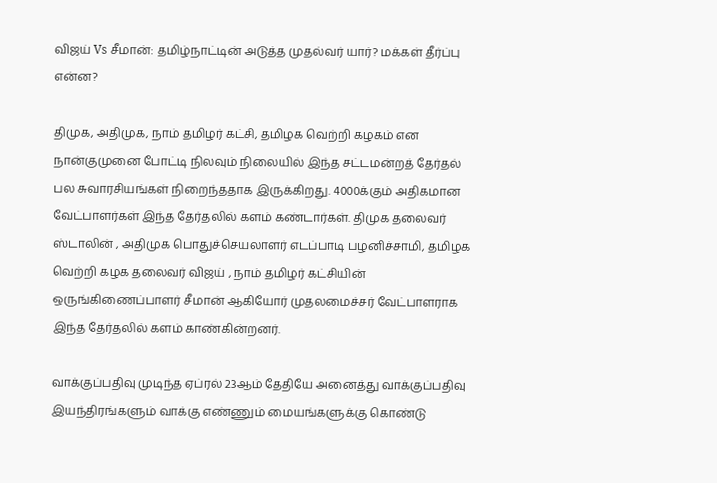விஜய் Vs சீமான்: தமிழ்நாட்டின் அடுத்த முதல்வர் யார்? மக்கள் தீர்ப்பு என்ன?

திமுக, அதிமுக, நாம் தமிழர் கட்சி, தமிழக வெற்றி கழகம் என நான்குமுனை போட்டி நிலவும் நிலையில் இந்த சட்டமன்றத் தேர்தல் பல சுவாரசியங்கள் நிறைந்ததாக இருக்கிறது. 4000க்கும் அதிகமான வேட்பாளர்கள் இந்த தேர்தலில் களம் கண்டார்கள். திமுக தலைவர் ஸ்டாலின் , அதிமுக பொதுச்செயலாளர் எடப்பாடி பழனிச்சாமி, தமிழக வெற்றி கழக தலைவர் விஜய் , நாம் தமிழர் கட்சியின் ஒருங்கிணைப்பாளர் சீமான் ஆகியோர் முதலமைச்சர் வேட்பாளராக இந்த தேர்தலில் களம் காண்கின்றனர்.

வாக்குப்பதிவு முடிந்த ஏப்ரல் 23ஆம் தேதியே அனைத்து வாக்குப்பதிவு இயந்திரங்களும் வாக்கு எண்ணும் மையங்களுக்கு கொண்டு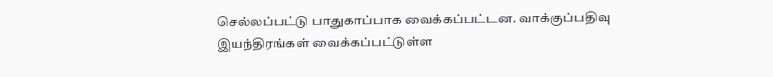செல்லப்பட்டு பாதுகாப்பாக வைக்கப்பட்டன. வாக்குப்பதிவு இயந்திரங்கள் வைக்கப்பட்டுள்ள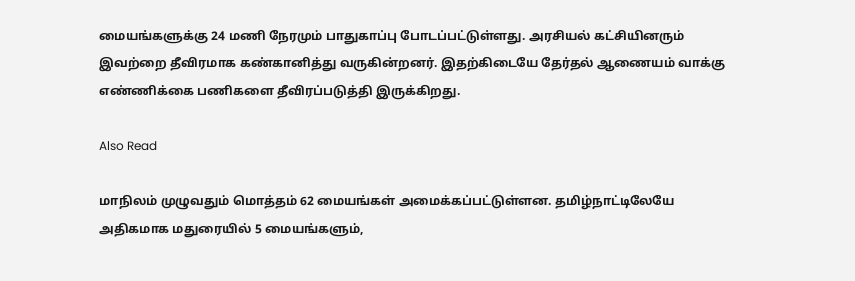மையங்களுக்கு 24 மணி நேரமும் பாதுகாப்பு போடப்பட்டுள்ளது. அரசியல் கட்சியினரும் இவற்றை தீவிரமாக கண்கானித்து வருகின்றனர். இதற்கிடையே தேர்தல் ஆணையம் வாக்கு எண்ணிக்கை பணிகளை தீவிரப்படுத்தி இருக்கிறது.

Also Read

மாநிலம் முழுவதும் மொத்தம் 62 மையங்கள் அமைக்கப்பட்டுள்ளன. தமிழ்நாட்டிலேயே அதிகமாக மதுரையில் 5 மையங்களும்,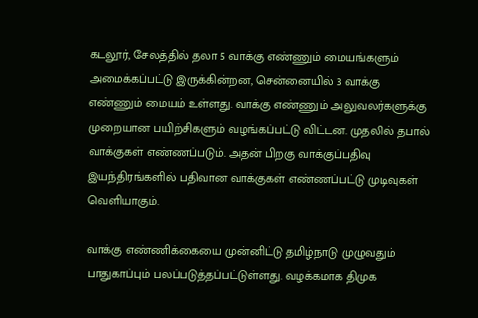கடலூர், சேலத்தில் தலா 5 வாக்கு எண்ணும் மையங்களும் அமைக்கப்பட்டு இருக்கின்றன, சென்னையில் 3 வாக்கு எண்ணும் மையம் உள்ளது. வாக்கு எண்ணும் அலுவலர்களுக்கு முறையான பயிற்சிகளும் வழங்கப்பட்டு விட்டன. முதலில் தபால் வாக்குகள் எண்ணப்படும். அதன் பிறகு வாக்குப்பதிவு இயந்திரங்களில் பதிவான வாக்குகள் எண்ணப்பட்டு முடிவுகள் வெளியாகும்.

வாக்கு எண்ணிக்கையை முன்னிட்டு தமிழ்நாடு முழுவதும் பாதுகாப்பும் பலப்படுத்தப்பட்டுள்ளது. வழக்கமாக திமுக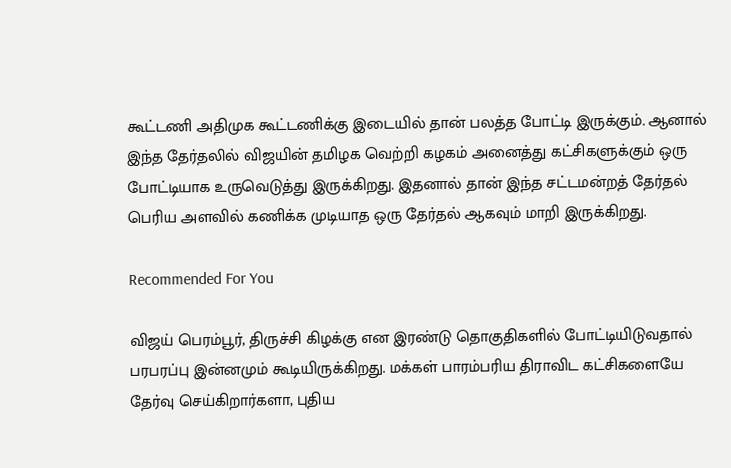கூட்டணி அதிமுக கூட்டணிக்கு இடையில் தான் பலத்த போட்டி இருக்கும். ஆனால் இந்த தேர்தலில் விஜயின் தமிழக வெற்றி கழகம் அனைத்து கட்சிகளுக்கும் ஒரு போட்டியாக உருவெடுத்து இருக்கிறது. இதனால் தான் இந்த சட்டமன்றத் தேர்தல் பெரிய அளவில் கணிக்க முடியாத ஒரு தேர்தல் ஆகவும் மாறி இருக்கிறது.

Recommended For You

விஜய் பெரம்பூர், திருச்சி கிழக்கு என இரண்டு தொகுதிகளில் போட்டியிடுவதால் பரபரப்பு இன்னமும் கூடியிருக்கிறது. மக்கள் பாரம்பரிய திராவிட கட்சிகளையே தேர்வு செய்கிறார்களா, புதிய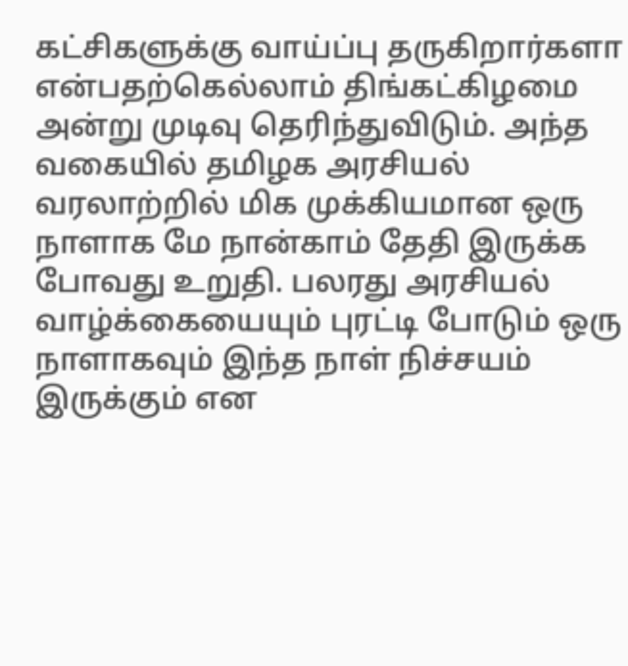கட்சிகளுக்கு வாய்ப்பு தருகிறார்களா என்பதற்கெல்லாம் திங்கட்கிழமை அன்று முடிவு தெரிந்துவிடும். அந்த வகையில் தமிழக அரசியல் வரலாற்றில் மிக முக்கியமான ஒரு நாளாக மே நான்காம் தேதி இருக்க போவது உறுதி. பலரது அரசியல் வாழ்க்கையையும் புரட்டி போடும் ஒரு நாளாகவும் இந்த நாள் நிச்சயம் இருக்கும் என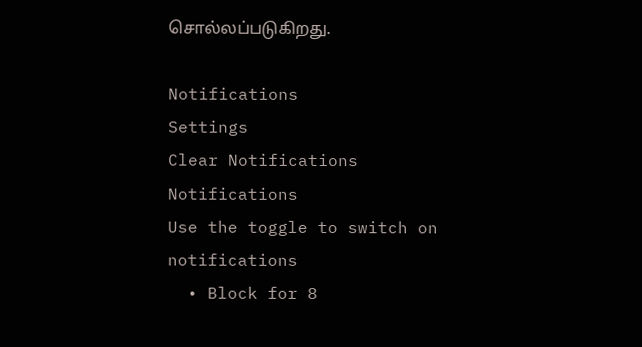சொல்லப்படுகிறது.

Notifications
Settings
Clear Notifications
Notifications
Use the toggle to switch on notifications
  • Block for 8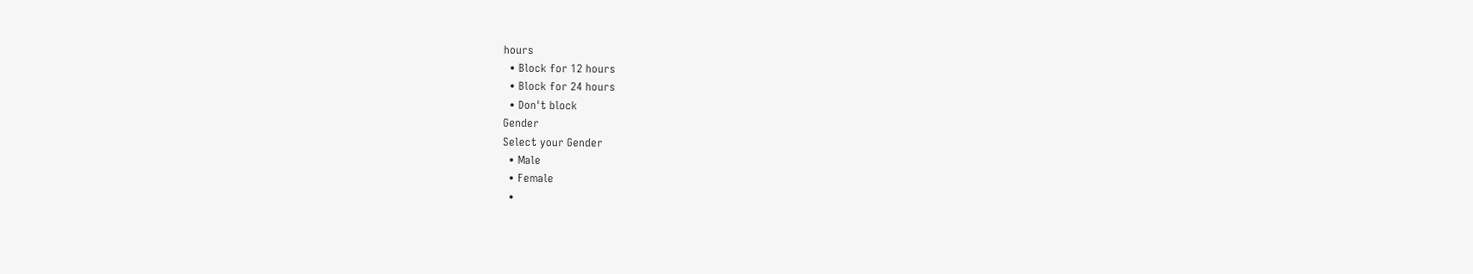hours
  • Block for 12 hours
  • Block for 24 hours
  • Don't block
Gender
Select your Gender
  • Male
  • Female
  •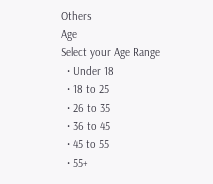Others
Age
Select your Age Range
  • Under 18
  • 18 to 25
  • 26 to 35
  • 36 to 45
  • 45 to 55
  • 55+